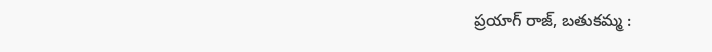ప్రయాగ్ రాజ్, బతుకమ్మ :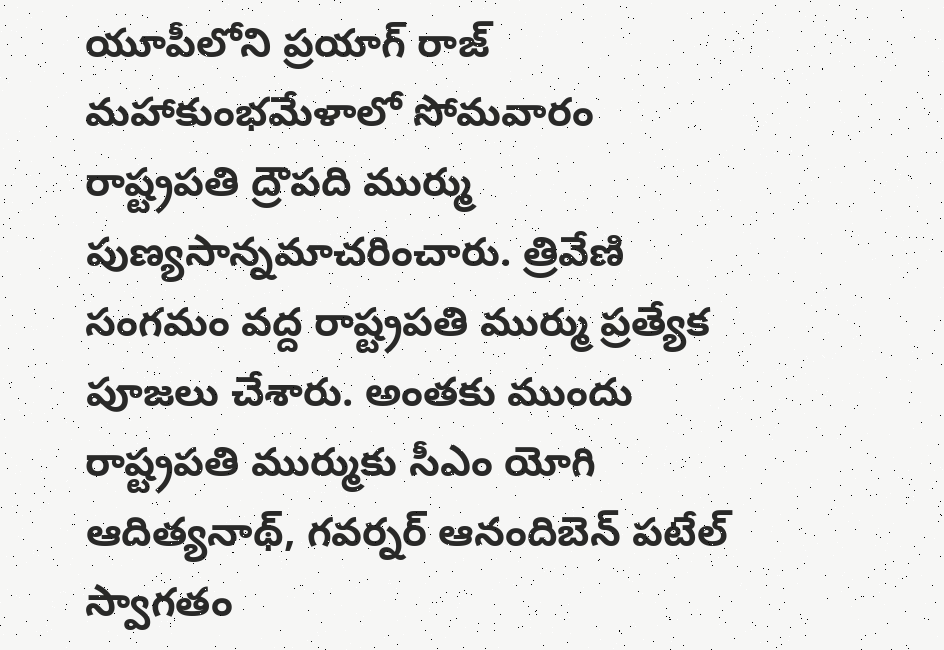యూపీలోని ప్రయాగ్ రాజ్ మహాకుంభమేళాలో సోమవారం రాష్ట్రపతి ద్రౌపది ముర్ము పుణ్యసాన్నమాచరించారు. త్రివేణి సంగమం వద్ద రాష్ట్రపతి ముర్ము ప్రత్యేక పూజలు చేశారు. అంతకు ముందు రాష్ట్రపతి ముర్ముకు సీఎం యోగి ఆదిత్యనాథ్, గవర్నర్ ఆనందిబెన్ పటేల్ స్వాగతం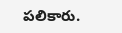పలికారు.